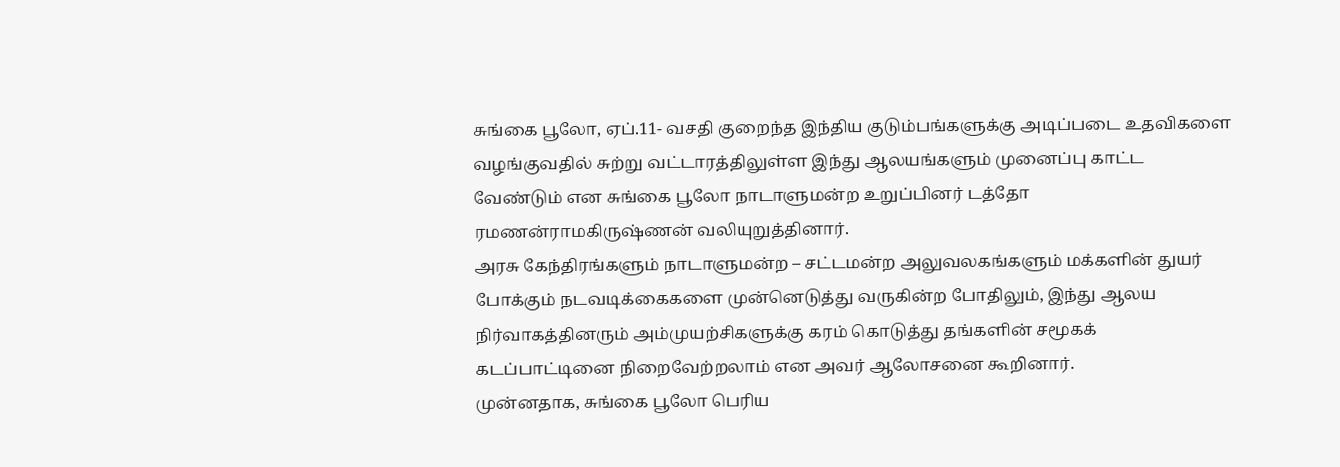சுங்கை பூலோ, ஏப்.11- வசதி குறைந்த இந்திய குடும்பங்களுக்கு அடிப்படை உதவிகளை வழங்குவதில் சுற்று வட்டாரத்திலுள்ள இந்து ஆலயங்களும் முனைப்பு காட்ட வேண்டும் என சுங்கை பூலோ நாடாளுமன்ற உறுப்பினர் டத்தோ ரமணன்ராமகிருஷ்ணன் வலியுறுத்தினார்.
அரசு கேந்திரங்களும் நாடாளுமன்ற – சட்டமன்ற அலுவலகங்களும் மக்களின் துயர் போக்கும் நடவடிக்கைகளை முன்னெடுத்து வருகின்ற போதிலும், இந்து ஆலய நிர்வாகத்தினரும் அம்முயற்சிகளுக்கு கரம் கொடுத்து தங்களின் சமூகக் கடப்பாட்டினை நிறைவேற்றலாம் என அவர் ஆலோசனை கூறினார்.
முன்னதாக, சுங்கை பூலோ பெரிய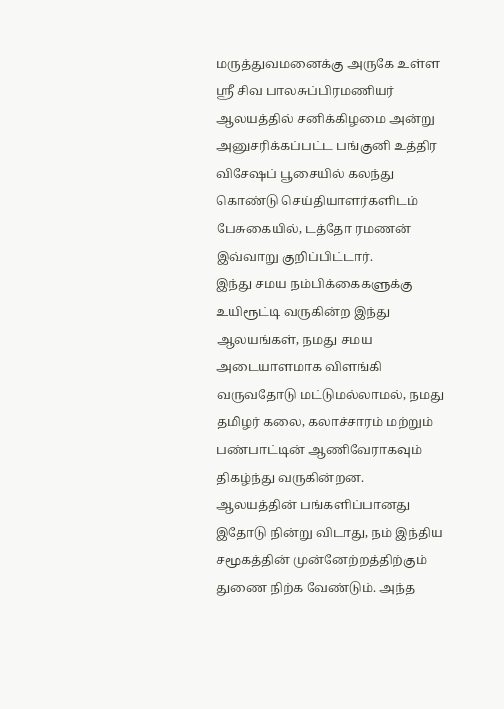மருத்துவமனைக்கு அருகே உள்ள ஸ்ரீ சிவ பாலசுப்பிரமணியர் ஆலயத்தில் சனிக்கிழமை அன்று அனுசரிக்கப்பட்ட பங்குனி உத்திர விசேஷப் பூசையில் கலந்து கொண்டு செய்தியாளர்களிடம் பேசுகையில், டத்தோ ரமணன் இவ்வாறு குறிப்பிட்டார்.
இந்து சமய நம்பிக்கைகளுக்கு உயிரூட்டி வருகின்ற இந்து ஆலயங்கள், நமது சமய
அடையாளமாக விளங்கி வருவதோடு மட்டுமல்லாமல், நமது தமிழர் கலை, கலாச்சாரம் மற்றும் பண்பாட்டின் ஆணிவேராகவும் திகழ்ந்து வருகின்றன.
ஆலயத்தின் பங்களிப்பானது இதோடு நின்று விடாது, நம் இந்திய சமூகத்தின் முன்னேற்றத்திற்கும் துணை நிற்க வேண்டும். அந்த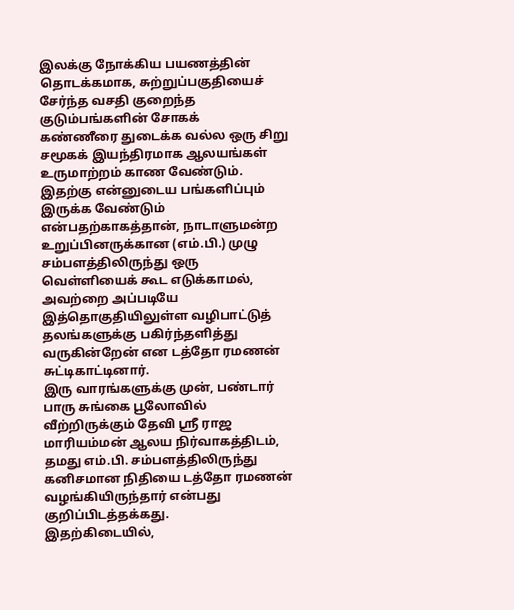இலக்கு நோக்கிய பயணத்தின் தொடக்கமாக, சுற்றுப்பகுதியைச் சேர்ந்த வசதி குறைந்த குடும்பங்களின் சோகக்
கண்ணீரை துடைக்க வல்ல ஒரு சிறு சமூகக் இயந்திரமாக ஆலயங்கள் உருமாற்றம் காண வேண்டும்.
இதற்கு என்னுடைய பங்களிப்பும் இருக்க வேண்டும் என்பதற்காகத்தான், நாடாளுமன்ற உறுப்பினருக்கான (எம்.பி.) முழு சம்பளத்திலிருந்து ஒரு வெள்ளியைக் கூட எடுக்காமல், அவற்றை அப்படியே இத்தொகுதியிலுள்ள வழிபாட்டுத் தலங்களுக்கு பகிர்ந்தளித்து வருகின்றேன் என டத்தோ ரமணன் சுட்டிகாட்டினார்.
இரு வாரங்களுக்கு முன், பண்டார் பாரு சுங்கை பூலோவில் வீற்றிருக்கும் தேவி ஸ்ரீ ராஜ மாரியம்மன் ஆலய நிர்வாகத்திடம், தமது எம்.பி. சம்பளத்திலிருந்து கனிசமான நிதியை டத்தோ ரமணன் வழங்கியிருந்தார் என்பது குறிப்பிடத்தக்கது.
இதற்கிடையில்,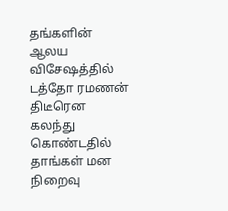தங்களின் ஆலய விசேஷத்தில் டத்தோ ரமணன் திடீரென கலந்து கொண்டதில் தாங்கள் மன நிறைவு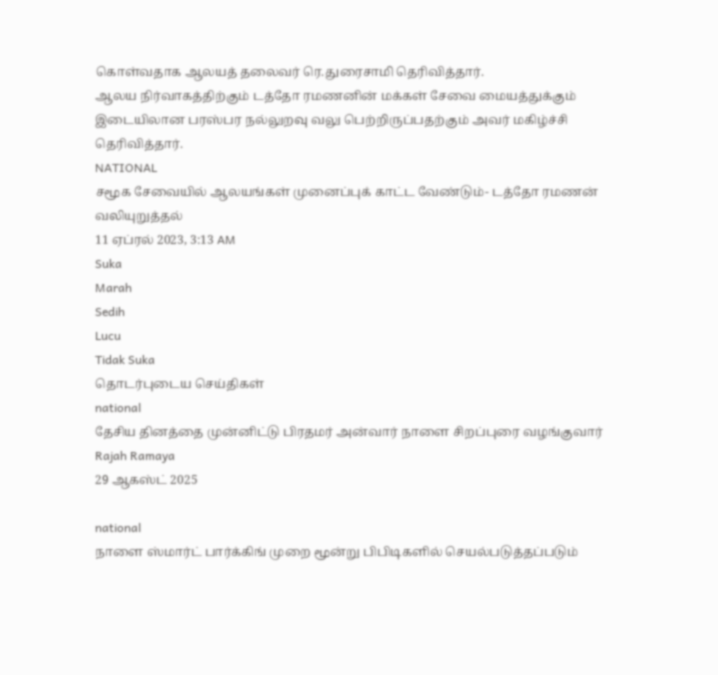கொள்வதாக ஆலயத் தலைவர் ரெ.துரைசாமி தெரிவித்தார்.
ஆலய நிர்வாகத்திற்கும் டத்தோ ரமணனின் மக்கள் சேவை மையத்துக்கும்
இடையிலான பரஸ்பர நல்லுறவு வலு பெற்றிருப்பதற்கும் அவர் மகிழ்ச்சி தெரிவித்தார்.
NATIONAL
சமூக சேவையில் ஆலயங்கள் முனைப்புக் காட்ட வேண்டும்- டத்தோ ரமணன் வலியுறுத்தல்
11 ஏப்ரல் 2023, 3:13 AM
Suka
Marah
Sedih
Lucu
Tidak Suka
தொடர்புடைய செய்திகள்
national
தேசிய தினத்தை முன்னிட்டு பிரதமர் அன்வார் நாளை சிறப்புரை வழங்குவார்
Rajah Ramaya
29 ஆகஸ்ட் 2025

national
நாளை ஸ்மார்ட் பார்க்கிங் முறை மூன்று பிபிடிகளில் செயல்படுத்தப்படும்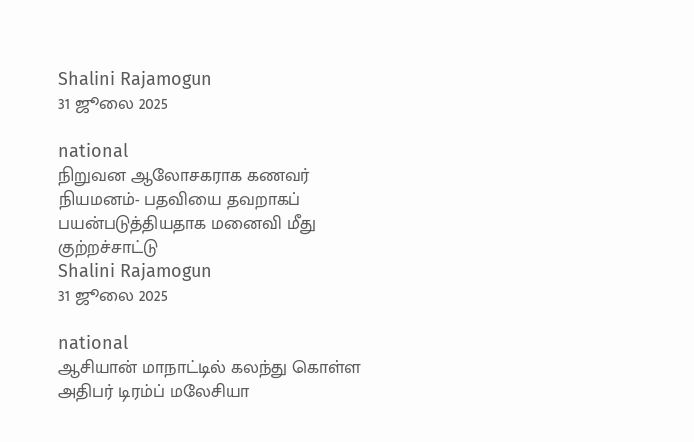Shalini Rajamogun
31 ஜூலை 2025

national
நிறுவன ஆலோசகராக கணவர் நியமனம்- பதவியை தவறாகப் பயன்படுத்தியதாக மனைவி மீது குற்றச்சாட்டு
Shalini Rajamogun
31 ஜூலை 2025

national
ஆசியான் மாநாட்டில் கலந்து கொள்ள அதிபர் டிரம்ப் மலேசியா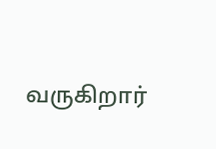வருகிறார்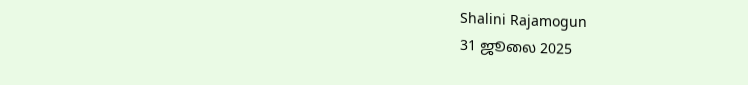Shalini Rajamogun
31 ஜூலை 2025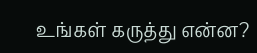உங்கள் கருத்து என்ன?